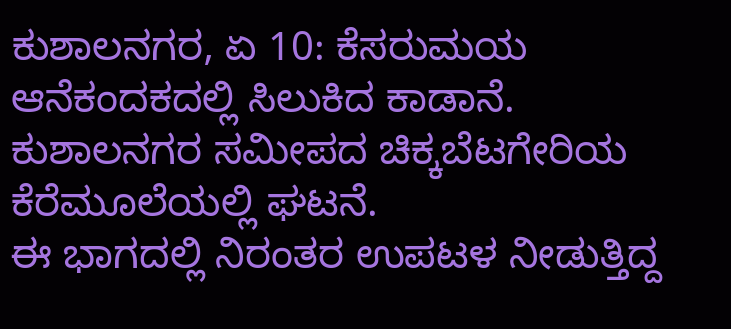ಕುಶಾಲನಗರ, ಏ 10: ಕೆಸರುಮಯ ಆನೆಕಂದಕದಲ್ಲಿ ಸಿಲುಕಿದ ಕಾಡಾನೆ.
ಕುಶಾಲನಗರ ಸಮೀಪದ ಚಿಕ್ಕಬೆಟಗೇರಿಯ ಕೆರೆಮೂಲೆಯಲ್ಲಿ ಘಟನೆ.
ಈ ಭಾಗದಲ್ಲಿ ನಿರಂತರ ಉಪಟಳ ನೀಡುತ್ತಿದ್ದ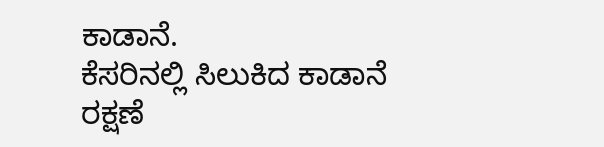ಕಾಡಾನೆ.
ಕೆಸರಿನಲ್ಲಿ ಸಿಲುಕಿದ ಕಾಡಾನೆ ರಕ್ಷಣೆ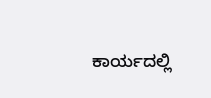ಕಾರ್ಯದಲ್ಲಿ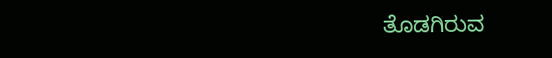ತೊಡಗಿರುವ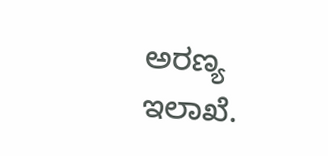ಅರಣ್ಯ ಇಲಾಖೆ.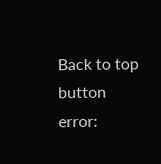Back to top button
error: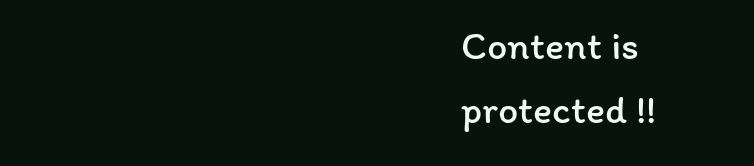Content is protected !!